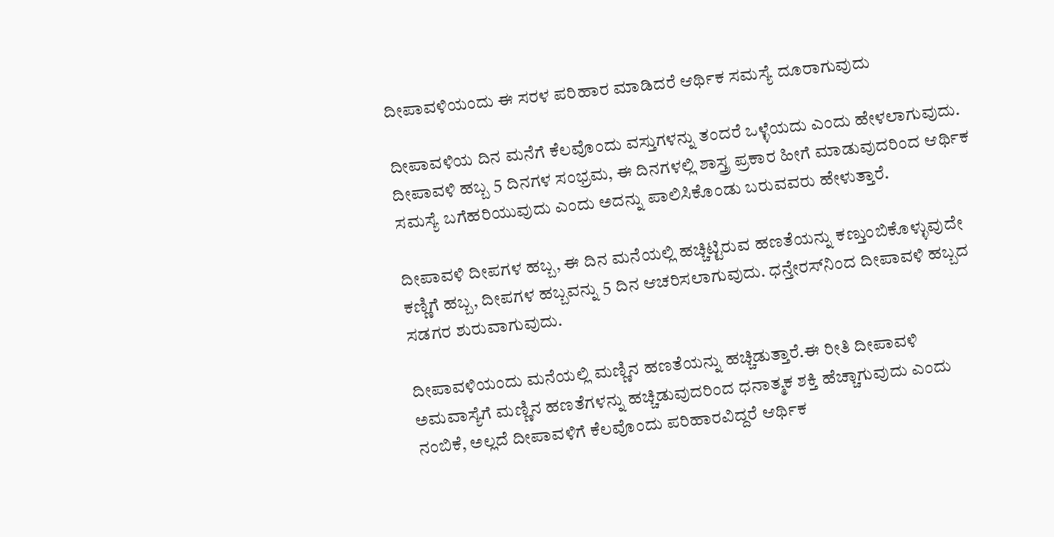ದೀಪಾವಳಿಯಂದು ಈ ಸರಳ ಪರಿಹಾರ ಮಾಡಿದರೆ ಆರ್ಥಿಕ ಸಮಸ್ಯೆ ದೂರಾಗುವುದು

ದೀಪಾವಳಿಯ ದಿನ ಮನೆಗೆ ಕೆಲವೊಂದು ವಸ್ತುಗಳನ್ನು ತಂದರೆ ಒಳ್ಳೆಯದು ಎಂದು ಹೇಳಲಾಗುವುದು. ದೀಪಾವಳಿ ಹಬ್ಬ 5 ದಿನಗಳ ಸಂಭ್ರಮ, ಈ ದಿನಗಳಲ್ಲಿ ಶಾಸ್ತ್ರ ಪ್ರಕಾರ ಹೀಗೆ ಮಾಡುವುದರಿಂದ ಆರ್ಥಿಕ ಸಮಸ್ಯೆ ಬಗೆಹರಿಯುವುದು ಎಂದು ಅದನ್ನು ಪಾಲಿಸಿಕೊಂಡು ಬರುವವರು ಹೇಳುತ್ತಾರೆ.

ದೀಪಾವಳಿ ದೀಪಗಳ ಹಬ್ಬ, ಈ ದಿನ ಮನೆಯಲ್ಲಿ ಹಚ್ಚಿಟ್ಟಿರುವ ಹಣತೆಯನ್ನು ಕಣ್ತುಂಬಿಕೊಳ್ಳುವುದೇ ಕಣ್ಣಿಗೆ ಹಬ್ಬ, ದೀಪಗಳ ಹಬ್ಬವನ್ನು 5 ದಿನ ಆಚರಿಸಲಾಗುವುದು. ಧನ್ತೇರಸ್‌ನಿಂದ ದೀಪಾವಳಿ ಹಬ್ಬದ ಸಡಗರ ಶುರುವಾಗುವುದು.

ದೀಪಾವಳಿಯಂದು ಮನೆಯಲ್ಲಿ ಮಣ್ಣಿನ ಹಣತೆಯನ್ನು ಹಚ್ಚಿಡುತ್ತಾರೆ.ಈ ರೀತಿ ದೀಪಾವಳಿ ಅಮವಾಸ್ಯೆಗೆ ಮಣ್ಣಿನ ಹಣತೆಗಳನ್ನು ಹಚ್ಚಿಡುವುದರಿಂದ ಧನಾತ್ಮಕ ಶಕ್ತಿ ಹೆಚ್ಚಾಗುವುದು ಎಂದು ನಂಬಿಕೆ, ಅಲ್ಲದೆ ದೀಪಾವಳಿಗೆ ಕೆಲವೊಂದು ಪರಿಹಾರವಿದ್ದರೆ ಆರ್ಥಿಕ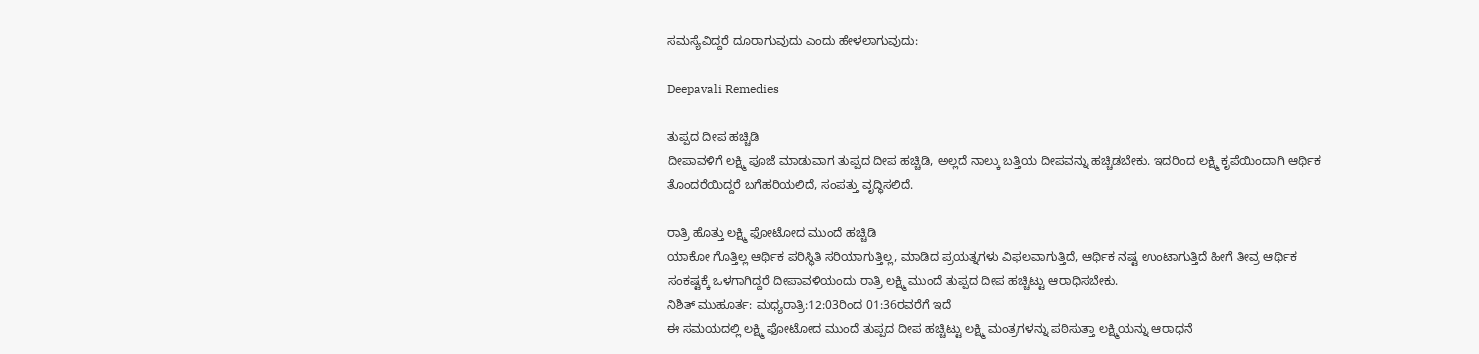ಸಮಸ್ಯೆವಿದ್ದರೆ ದೂರಾಗುವುದು ಎಂದು ಹೇಳಲಾಗುವುದು:

Deepavali Remedies

ತುಪ್ಪದ ದೀಪ ಹಚ್ಚಿಡಿ
ದೀಪಾವಳಿಗೆ ಲಕ್ಷ್ಮಿ ಪೂಜೆ ಮಾಡುವಾಗ ತುಪ್ಪದ ದೀಪ ಹಚ್ಚಿಡಿ, ಅಲ್ಲದೆ ನಾಲ್ಕು ಬತ್ತಿಯ ದೀಪವನ್ನು ಹಚ್ಚಿಡಬೇಕು. ಇದರಿಂದ ಲಕ್ಷ್ಮಿ ಕೃಪೆಯಿಂದಾಗಿ ಆರ್ಥಿಕ ತೊಂದರೆಯಿದ್ದರೆ ಬಗೆಹರಿಯಲಿದೆ, ಸಂಪತ್ತು ವೃದ್ಧಿಸಲಿದೆ.

ರಾತ್ರಿ ಹೊತ್ತು ಲಕ್ಷ್ಮಿ ಫೋಟೋದ ಮುಂದೆ ಹಚ್ಚಿಡಿ
ಯಾಕೋ ಗೊತ್ತಿಲ್ಲ ಆರ್ಥಿಕ ಪರಿಸ್ಥಿತಿ ಸರಿಯಾಗುತ್ತಿಲ್ಲ, ಮಾಡಿದ ಪ್ರಯತ್ನಗಳು ವಿಫಲವಾಗುತ್ತಿದೆ, ಆರ್ಥಿಕ ನಷ್ಟ ಉಂಟಾಗುತ್ತಿದೆ ಹೀಗೆ ತೀವ್ರ ಆರ್ಥಿಕ ಸಂಕಷ್ಟಕ್ಕೆ ಒಳಗಾಗಿದ್ದರೆ ದೀಪಾವಳಿಯಂದು ರಾತ್ರಿ ಲಕ್ಷ್ಮಿ ಮುಂದೆ ತುಪ್ಪದ ದೀಪ ಹಚ್ಚಿಟ್ಟು ಆರಾಧಿಸಬೇಕು.
ನಿಶಿತ್ ಮುಹೂರ್ತ: ಮಧ್ಯರಾತ್ರಿ:12:03ರಿಂದ 01:36ರವರೆಗೆ ಇದೆ
ಈ ಸಮಯದಲ್ಲಿ ಲಕ್ಷ್ಮಿ ಫೋಟೋದ ಮುಂದೆ ತುಪ್ಪದ ದೀಪ ಹಚ್ಚಿಟ್ಟು ಲಕ್ಷ್ಮಿ ಮಂತ್ರಗಳನ್ನು ಪಠಿಸುತ್ತಾ ಲಕ್ಷ್ಮಿಯನ್ನು ಆರಾಧನೆ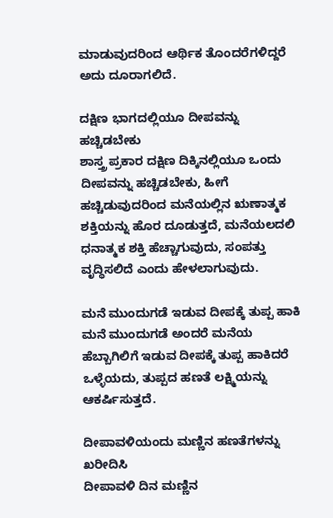ಮಾಡುವುದರಿಂದ ಆರ್ಥಿಕ ತೊಂದರೆಗಳಿದ್ದರೆ ಅದು ದೂರಾಗಲಿದೆ.

ದಕ್ಷಿಣ ಭಾಗದಲ್ಲಿಯೂ ದೀಪವನ್ನು ಹಚ್ಚಿಡಬೇಕು
ಶಾಸ್ತ್ರ ಪ್ರಕಾರ ದಕ್ಷಿಣ ದಿಕ್ಕಿನಲ್ಲಿಯೂ ಒಂದು ದೀಪವನ್ನು ಹಚ್ಚಿಡಬೇಕು, ಹೀಗೆ ಹಚ್ಚಿಡುವುದರಿಂದ ಮನೆಯಲ್ಲಿನ ಋಣಾತ್ಮಕ ಶಕ್ತಿಯನ್ನು ಹೊರ ದೂಡುತ್ತದೆ, ಮನೆಯಲದಲಿ ಧನಾತ್ಮಕ ಶಕ್ತಿ ಹೆಚ್ಚಾಗುವುದು, ಸಂಪತ್ತು ವೃದ್ಧಿಸಲಿದೆ ಎಂದು ಹೇಳಲಾಗುವುದು.

ಮನೆ ಮುಂದುಗಡೆ ಇಡುವ ದೀಪಕ್ಕೆ ತುಪ್ಪ ಹಾಕಿ
ಮನೆ ಮುಂದುಗಡೆ ಅಂದರೆ ಮನೆಯ ಹೆಬ್ಬಾಗಿಲಿಗೆ ಇಡುವ ದೀಪಕ್ಕೆ ತುಪ್ಪ ಹಾಕಿದರೆ ಒಳ್ಳೆಯದು, ತುಪ್ಪದ ಹಣತೆ ಲಕ್ಷ್ಮಿಯನ್ನು ಆಕರ್ಷಿಸುತ್ತದೆ.

ದೀಪಾವಳಿಯಂದು ಮಣ್ಣಿನ ಹಣತೆಗಳನ್ನು ಖರೀದಿಸಿ
ದೀಪಾವಳಿ ದಿನ ಮಣ್ಣಿನ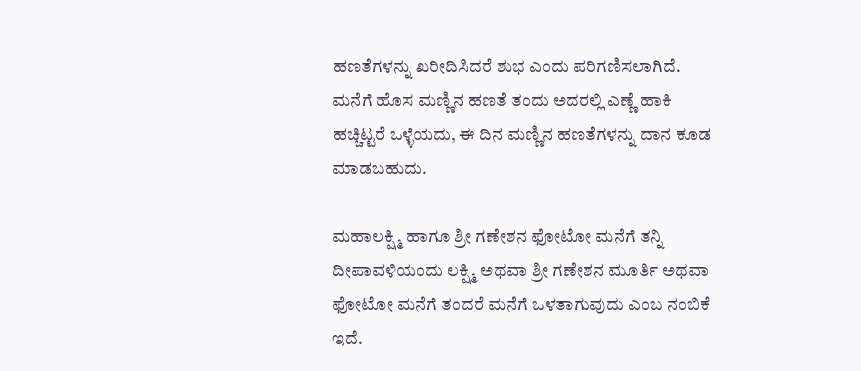ಹಣತೆಗಳನ್ನು ಖರೀದಿಸಿದರೆ ಶುಭ ಎಂದು ಪರಿಗಣಿಸಲಾಗಿದೆ. ಮನೆಗೆ ಹೊಸ ಮಣ್ಣಿನ ಹಣತೆ ತಂದು ಅದರಲ್ಲಿ ಎಣ್ಣೆ ಹಾಕಿ ಹಚ್ಚಿಟ್ಟರೆ ಒಳ್ಳೆಯದು, ಈ ದಿನ ಮಣ್ಣಿನ ಹಣತೆಗಳನ್ನು ದಾನ ಕೂಡ ಮಾಡಬಹುದು.

ಮಹಾಲಕ್ಷ್ಮಿ ಹಾಗೂ ಶ್ರೀ ಗಣೇಶನ ಫೋಟೋ ಮನೆಗೆ ತನ್ನಿ
ದೀಪಾವಳಿಯಂದು ಲಕ್ಷ್ಮಿ ಅಥವಾ ಶ್ರೀ ಗಣೇಶನ ಮೂರ್ತಿ ಅಥವಾ ಫೋಟೋ ಮನೆಗೆ ತಂದರೆ ಮನೆಗೆ ಒಳತಾಗುವುದು ಎಂಬ ನಂಬಿಕೆ ಇದೆ.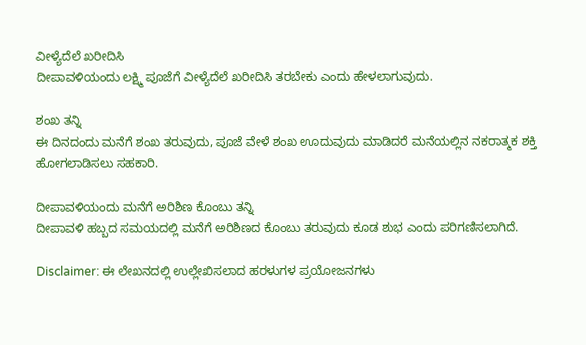ವೀಳ್ಯೆದೆಲೆ ಖರೀದಿಸಿ
ದೀಪಾವಳಿಯಂದು ಲಕ್ಷ್ಮಿ ಪೂಜೆಗೆ ವೀಳ್ಯೆದೆಲೆ ಖರೀದಿಸಿ ತರಬೇಕು ಎಂದು ಹೇಳಲಾಗುವುದು.

ಶಂಖ ತನ್ನಿ
ಈ ದಿನದಂದು ಮನೆಗೆ ಶಂಖ ತರುವುದು, ಪೂಜೆ ವೇಳೆ ಶಂಖ ಊದುವುದು ಮಾಡಿದರೆ ಮನೆಯಲ್ಲಿನ ನಕರಾತ್ಮಕ ಶಕ್ತಿ ಹೋಗಲಾಡಿಸಲು ಸಹಕಾರಿ.

ದೀಪಾವಳಿಯಂದು ಮನೆಗೆ ಅರಿಶಿಣ ಕೊಂಬು ತನ್ನಿ
ದೀಪಾವಳಿ ಹಬ್ಬದ ಸಮಯದಲ್ಲಿ ಮನೆಗೆ ಅರಿಶಿಣದ ಕೊಂಬು ತರುವುದು ಕೂಡ ಶುಭ ಎಂದು ಪರಿಗಣಿಸಲಾಗಿದೆ.

Disclaimer: ಈ ಲೇಖನದಲ್ಲಿ ಉಲ್ಲೇಖಿಸಲಾದ ಹರಳುಗಳ ಪ್ರಯೋಜನಗಳು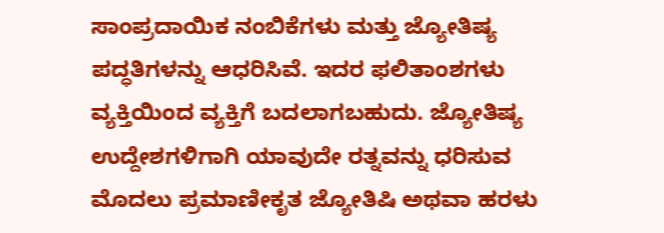ಸಾಂಪ್ರದಾಯಿಕ ನಂಬಿಕೆಗಳು ಮತ್ತು ಜ್ಯೋತಿಷ್ಯ ಪದ್ಧತಿಗಳನ್ನು ಆಧರಿಸಿವೆ. ಇದರ ಫಲಿತಾಂಶಗಳು ವ್ಯಕ್ತಿಯಿಂದ ವ್ಯಕ್ತಿಗೆ ಬದಲಾಗಬಹುದು. ಜ್ಯೋತಿಷ್ಯ ಉದ್ದೇಶಗಳಿಗಾಗಿ ಯಾವುದೇ ರತ್ನವನ್ನು ಧರಿಸುವ ಮೊದಲು ಪ್ರಮಾಣೀಕೃತ ಜ್ಯೋತಿಷಿ ಅಥವಾ ಹರಳು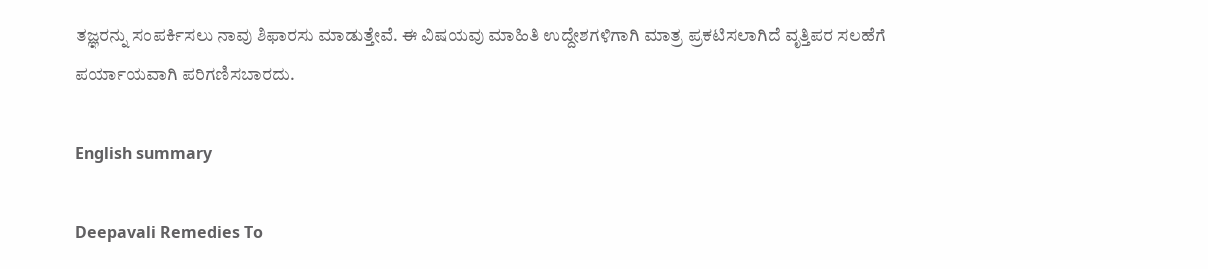ತಜ್ಞರನ್ನು ಸಂಪರ್ಕಿಸಲು ನಾವು ಶಿಫಾರಸು ಮಾಡುತ್ತೇವೆ. ಈ ವಿಷಯವು ಮಾಹಿತಿ ಉದ್ದೇಶಗಳಿಗಾಗಿ ಮಾತ್ರ ಪ್ರಕಟಿಸಲಾಗಿದೆ ವೃತ್ತಿಪರ ಸಲಹೆಗೆ ಪರ್ಯಾಯವಾಗಿ ಪರಿಗಣಿಸಬಾರದು.

English summary

Deepavali Remedies To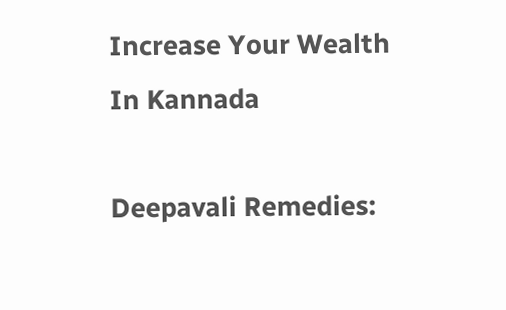Increase Your Wealth In Kannada

Deepavali Remedies: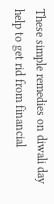These simple remedies on diwali day help to get rid from financial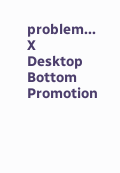problem...
X
Desktop Bottom Promotion